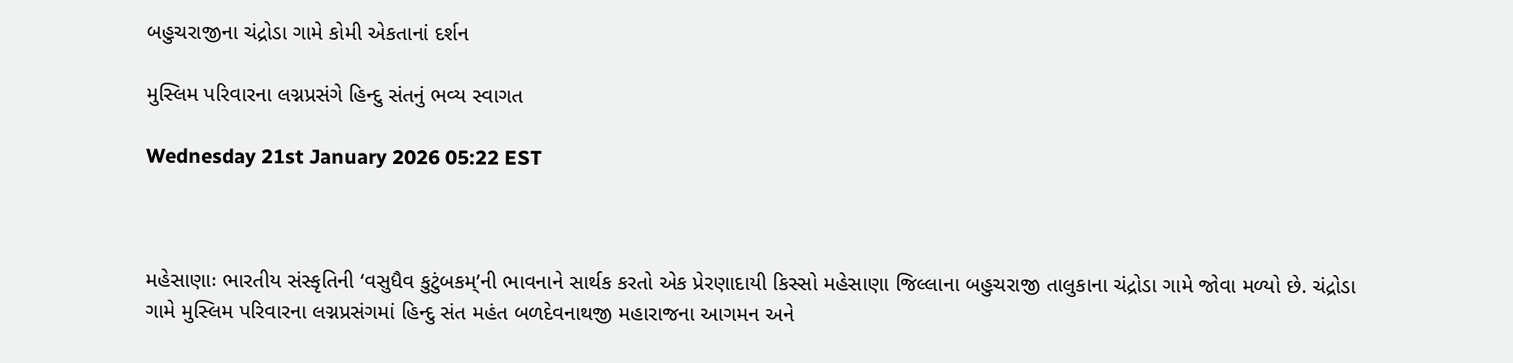બહુચરાજીના ચંદ્રોડા ગામે કોમી એકતાનાં દર્શન

મુસ્લિમ પરિવારના લગ્નપ્રસંગે હિન્દુ સંતનું ભવ્ય સ્વાગત

Wednesday 21st January 2026 05:22 EST



મહેસાણાઃ ભારતીય સંસ્કૃતિની ‘વસુધૈવ કુટુંબકમ્’ની ભાવનાને સાર્થક કરતો એક પ્રેરણાદાયી કિસ્સો મહેસાણા જિલ્લાના બહુચરાજી તાલુકાના ચંદ્રોડા ગામે જોવા મળ્યો છે. ચંદ્રોડા ગામે મુસ્લિમ પરિવારના લગ્નપ્રસંગમાં હિન્દુ સંત મહંત બળદેવનાથજી મહારાજના આગમન અને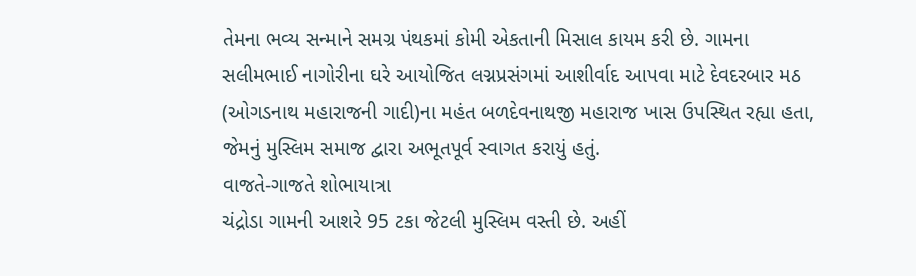તેમના ભવ્ય સન્માને સમગ્ર પંથકમાં કોમી એકતાની મિસાલ કાયમ કરી છે. ગામના સલીમભાઈ નાગોરીના ઘરે આયોજિત લગ્નપ્રસંગમાં આશીર્વાદ આપવા માટે દેવદરબાર મઠ (ઓગડનાથ મહારાજની ગાદી)ના મહંત બળદેવનાથજી મહારાજ ખાસ ઉપસ્થિત રહ્યા હતા, જેમનું મુસ્લિમ સમાજ દ્વારા અભૂતપૂર્વ સ્વાગત કરાયું હતું.
વાજતે-ગાજતે શોભાયાત્રા
ચંદ્રોડા ગામની આશરે 95 ટકા જેટલી મુસ્લિમ વસ્તી છે. અહીં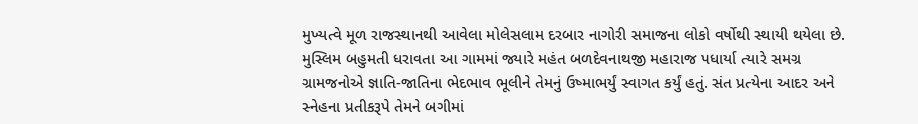મુખ્યત્વે મૂળ રાજસ્થાનથી આવેલા મોલેસલામ દરબાર નાગોરી સમાજના લોકો વર્ષોથી સ્થાયી થયેલા છે. મુસ્લિમ બહુમતી ધરાવતા આ ગામમાં જ્યારે મહંત બળદેવનાથજી મહારાજ પધાર્યા ત્યારે સમગ્ર ગ્રામજનોએ જ્ઞાતિ-જાતિના ભેદભાવ ભૂલીને તેમનું ઉષ્માભર્યું સ્વાગત કર્યું હતું. સંત પ્રત્યેના આદર અને સ્નેહના પ્રતીકરૂપે તેમને બગીમાં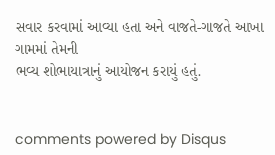સવાર કરવામાં આવ્યા હતા અને વાજતે-ગાજતે આખા ગામમાં તેમની
ભવ્ય શોભાયાત્રાનું આયોજન કરાયું હતું.


comments powered by Disqus